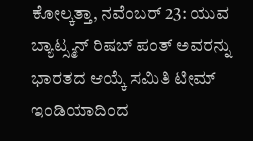ಕೋಲ್ಕತ್ತಾ, ನವೆಂಬರ್ 23: ಯುವ ಬ್ಯಾಟ್ಸ್ಮನ್ ರಿಷಬ್ ಪಂತ್ ಅವರನ್ನು ಭಾರತದ ಆಯ್ಕೆ ಸಮಿತಿ ಟೀಮ್ ಇಂಡಿಯಾದಿಂದ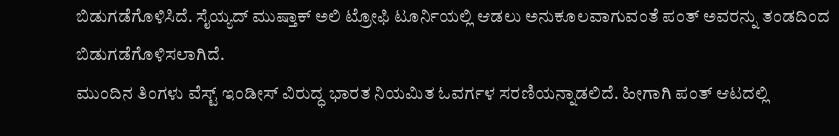ಬಿಡುಗಡೆಗೊಳಿಸಿದೆ. ಸೈಯ್ಯದ್ ಮುಷ್ತಾಕ್ ಅಲಿ ಟ್ರೋಫಿ ಟೂರ್ನಿಯಲ್ಲಿ ಆಡಲು ಅನುಕೂಲವಾಗುವಂತೆ ಪಂತ್ ಅವರನ್ನು ತಂಡದಿಂದ ಬಿಡುಗಡೆಗೊಳಿಸಲಾಗಿದೆ.
ಮುಂದಿನ ತಿಂಗಳು ವೆಸ್ಟ್ ಇಂಡೀಸ್ ವಿರುದ್ಧ ಭಾರತ ನಿಯಮಿತ ಓವರ್ಗಳ ಸರಣಿಯನ್ನಾಡಲಿದೆ. ಹೀಗಾಗಿ ಪಂತ್ ಆಟದಲ್ಲಿ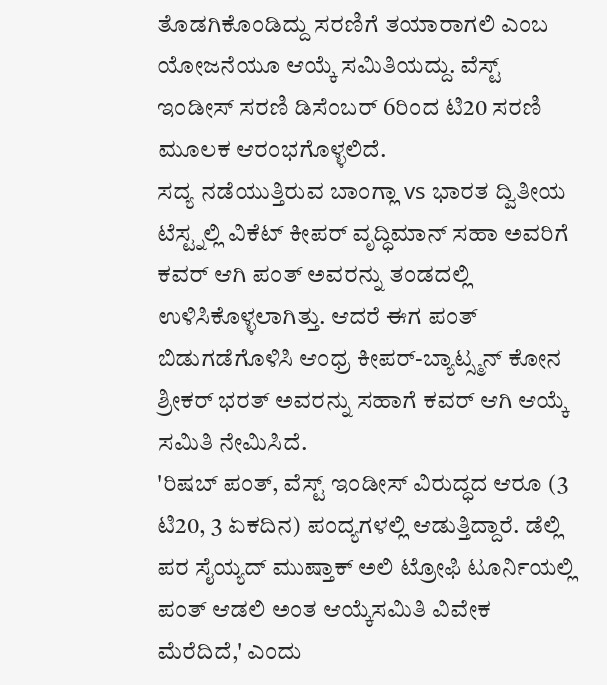ತೊಡಗಿಕೊಂಡಿದ್ದು ಸರಣಿಗೆ ತಯಾರಾಗಲಿ ಎಂಬ ಯೋಜನೆಯೂ ಆಯ್ಕೆ ಸಮಿತಿಯದ್ದು. ವೆಸ್ಟ್ ಇಂಡೀಸ್ ಸರಣಿ ಡಿಸೆಂಬರ್ 6ರಿಂದ ಟಿ20 ಸರಣಿ ಮೂಲಕ ಆರಂಭಗೊಳ್ಳಲಿದೆ.
ಸದ್ಯ ನಡೆಯುತ್ತಿರುವ ಬಾಂಗ್ಲಾ vs ಭಾರತ ದ್ವಿತೀಯ ಟೆಸ್ಟ್ನಲ್ಲಿ ವಿಕೆಟ್ ಕೀಪರ್ ವೃದ್ಧಿಮಾನ್ ಸಹಾ ಅವರಿಗೆ ಕವರ್ ಆಗಿ ಪಂತ್ ಅವರನ್ನು ತಂಡದಲ್ಲಿ ಉಳಿಸಿಕೊಳ್ಳಲಾಗಿತ್ತು. ಆದರೆ ಈಗ ಪಂತ್ ಬಿಡುಗಡೆಗೊಳಿಸಿ ಆಂಧ್ರ ಕೀಪರ್-ಬ್ಯಾಟ್ಸ್ಮನ್ ಕೋನ ಶ್ರೀಕರ್ ಭರತ್ ಅವರನ್ನು ಸಹಾಗೆ ಕವರ್ ಆಗಿ ಆಯ್ಕೆ ಸಮಿತಿ ನೇಮಿಸಿದೆ.
'ರಿಷಬ್ ಪಂತ್, ವೆಸ್ಟ್ ಇಂಡೀಸ್ ವಿರುದ್ಧದ ಆರೂ (3 ಟಿ20, 3 ಏಕದಿನ) ಪಂದ್ಯಗಳಲ್ಲಿ ಆಡುತ್ತಿದ್ದಾರೆ. ಡೆಲ್ಲಿ ಪರ ಸೈಯ್ಯದ್ ಮುಷ್ತಾಕ್ ಅಲಿ ಟ್ರೋಫಿ ಟೂರ್ನಿಯಲ್ಲಿ ಪಂತ್ ಆಡಲಿ ಅಂತ ಆಯ್ಕೆಸಮಿತಿ ವಿವೇಕ ಮೆರೆದಿದೆ,' ಎಂದು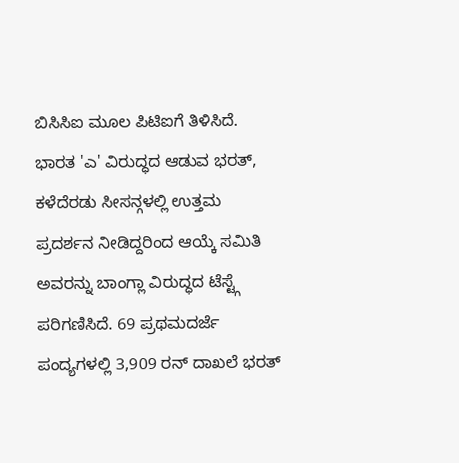ಬಿಸಿಸಿಐ ಮೂಲ ಪಿಟಿಐಗೆ ತಿಳಿಸಿದೆ.
ಭಾರತ 'ಎ' ವಿರುದ್ಧದ ಆಡುವ ಭರತ್, ಕಳೆದೆರಡು ಸೀಸನ್ಗಳಲ್ಲಿ ಉತ್ತಮ ಪ್ರದರ್ಶನ ನೀಡಿದ್ದರಿಂದ ಆಯ್ಕೆ ಸಮಿತಿ ಅವರನ್ನು ಬಾಂಗ್ಲಾ ವಿರುದ್ಧದ ಟೆಸ್ಟ್ಗೆ ಪರಿಗಣಿಸಿದೆ. 69 ಪ್ರಥಮದರ್ಜೆ ಪಂದ್ಯಗಳಲ್ಲಿ 3,909 ರನ್ ದಾಖಲೆ ಭರತ್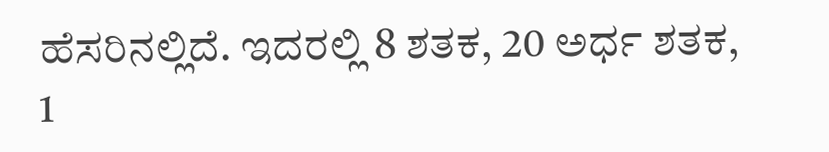ಹೆಸರಿನಲ್ಲಿದೆ. ಇದರಲ್ಲಿ 8 ಶತಕ, 20 ಅರ್ಧ ಶತಕ, 1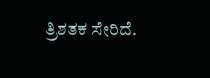ತ್ರಿಶತಕ ಸೇರಿದೆ.